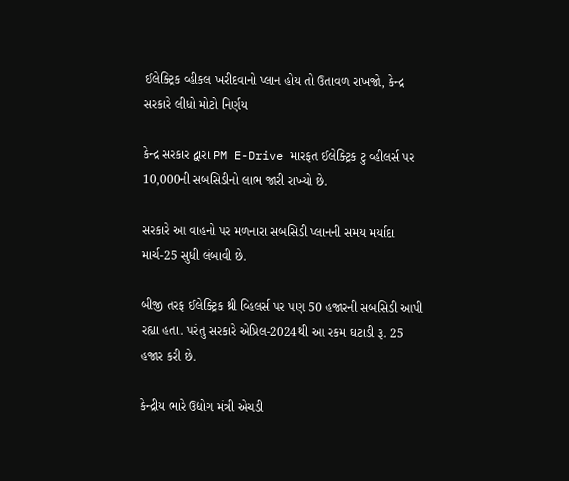ઈલેક્ટ્રિક વ્હીકલ ખરીદવાનો પ્લાન હોય તો ઉતાવળ રાખજો, કેન્દ્ર સરકારે લીધો મોટો નિર્ણય

કેન્દ્ર સરકાર દ્વારા PM E-Drive મારફત ઈલેક્ટ્રિક ટુ વ્હીલર્સ પર 10,000ની સબસિડીનો લાભ જારી રાખ્યો છે.

સરકારે આ વાહનો પર મળનારા સબસિડી પ્લાનની સમય મર્યાદા માર્ચ-25 સુધી લંબાવી છે.

બીજી તરફ ઈલેક્ટ્રિક થ્રી વ્હિલર્સ પર પણ 50 હજારની સબસિડી આપી રહ્યા હતા. પરંતુ સરકારે એપ્રિલ-2024થી આ રકમ ઘટાડી રૂ. 25 હજાર કરી છે.

કેન્દ્રીય ભારે ઉદ્યોગ મંત્રી એચડી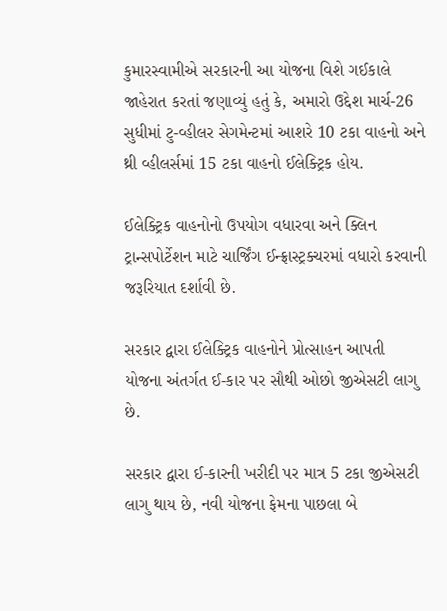કુમારસ્વામીએ સરકારની આ યોજના વિશે ગઈકાલે જાહેરાત કરતાં જણાવ્યું હતું કે, અમારો ઉદ્દેશ માર્ચ-26 સુધીમાં ટુ-વ્હીલર સેગમેન્ટમાં આશરે 10 ટકા વાહનો અને થ્રી વ્હીલર્સમાં 15 ટકા વાહનો ઈલેક્ટ્રિક હોય.

ઈલેક્ટ્રિક વાહનોનો ઉપયોગ વધારવા અને ક્લિન ટ્રાન્સપોર્ટેશન માટે ચાર્જિંગ ઈન્ફ્રાસ્ટ્રક્ચરમાં વધારો કરવાની જરૂરિયાત દર્શાવી છે.

સરકાર દ્વારા ઈલેક્ટ્રિક વાહનોને પ્રોત્સાહન આપતી યોજના અંતર્ગત ઈ-કાર પર સૌથી ઓછો જીએસટી લાગુ છે.

સરકાર દ્વારા ઈ-કારની ખરીદી પર માત્ર 5 ટકા જીએસટી લાગુ થાય છે, નવી યોજના ફેમના પાછલા બે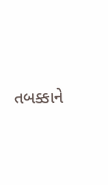તબક્કાને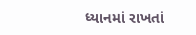ધ્યાનમાં રાખતાં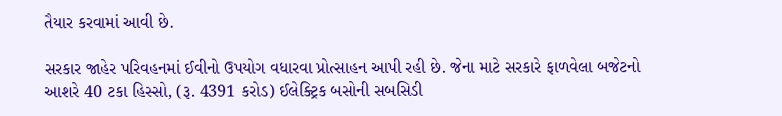તૈયાર કરવામાં આવી છે.

સરકાર જાહેર પરિવહનમાં ઈવીનો ઉપયોગ વધારવા પ્રોત્સાહન આપી રહી છે. જેના માટે સરકારે ફાળવેલા બજેટનો આશરે 40 ટકા હિસ્સો, (રૂ. 4391 કરોડ) ઈલેક્ટ્રિક બસોની સબસિડી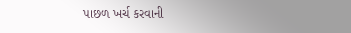પાછળ ખર્ચ કરવાની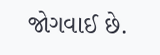જોગવાઈ છે.